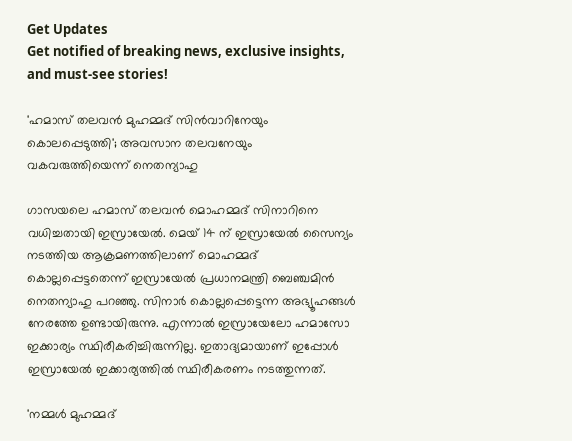Get Updates
Get notified of breaking news, exclusive insights, and must-see stories!

'ഹമാസ് തലവൻ മുഹമ്മദ് സിൻവാറിനേയും കൊലപ്പെടുത്തി'; അവസാന തലവനേയും വകവരുത്തിയെന്ന് നെതന്യാഹു

ഗാസയലെ ഹമാസ് തലവൻ മൊഹമ്മദ് സിനാറിനെ വധിച്ചതായി ഇസ്രായേൽ. മെയ് 14 ന് ഇസ്രായേൽ സൈന്യം നടത്തിയ ആക്രമണത്തിലാണ് മൊഹമ്മദ് കൊല്ലപ്പെട്ടതെന്ന് ഇസ്രായേൽ പ്രധാനമന്ത്രി ബെഞ്ചമിൻ നെതന്യാഹു പറഞ്ഞു. സിനാർ കൊല്ലപ്പെട്ടെന്ന അഭ്യൂഹങ്ങൾ നേരത്തേ ഉണ്ടായിരുന്നു. എന്നാൽ ഇസ്രായേലോ ഹമാസോ ഇക്കാര്യം സ്ഥിരീകരിച്ചിരുന്നില്ല. ഇതാദ്യമായാണ് ഇപ്പോൾ ഇസ്രായേൽ ഇക്കാര്യത്തിൽ സ്ഥിരീകരണം നടത്തുന്നത്.

'നമ്മൾ മുഹമ്മദ്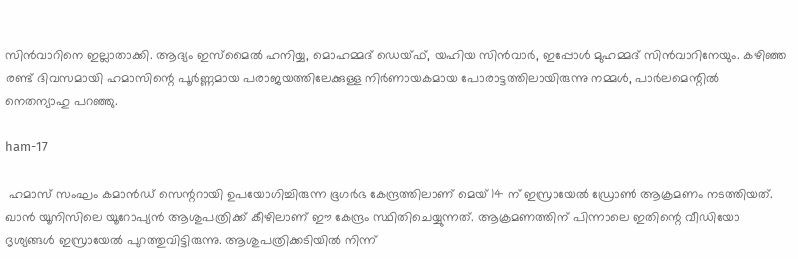സിൻവാറിനെ ഇല്ലാതാക്കി. ആദ്യം ഇസ്മൈൽ ഹനിയ്യ, മൊഹമ്മദ് ഡെയ്ഫ്, യഹിയ സിൻവാർ, ഇപ്പോൾ മുഹമ്മദ് സിൻവാറിനേയും. കഴിഞ്ഞ രണ്ട് ദിവസമായി ഹമാസിന്റെ പൂർണ്ണമായ പരാജയത്തിലേക്കുള്ള നിർണായകമായ പോരാട്ടത്തിലായിരുന്നു നമ്മൾ, പാർലമെന്റിൽ നെതന്യാഹു പറഞ്ഞു.

ham-17

 ഹമാസ് സംഘം കമാൻഡ് സെന്ററായി ഉപയോഗിച്ചിരുന്ന ഭൂഗർഭ കേന്ദ്രത്തിലാണ് മെയ് 14 ന് ഇസ്രായേൽ ഡ്രോൺ ആക്രമണം നടത്തിയത്. ഖാൻ യൂനിസിലെ യൂറോപ്യൻ ആശുപത്രിക്ക് കീഴിലാണ് ഈ കേന്ദ്രം സ്ഥിതിചെയ്യുന്നത്. ആക്രമണത്തിന് പിന്നാലെ ഇതിന്റെ വീഡിയോ ദൃശ്യങ്ങൾ ഇസ്രായേൽ പുറത്തുവിട്ടിരുന്നു. ആശുപത്രിക്കടിയിൽ നിന്ന്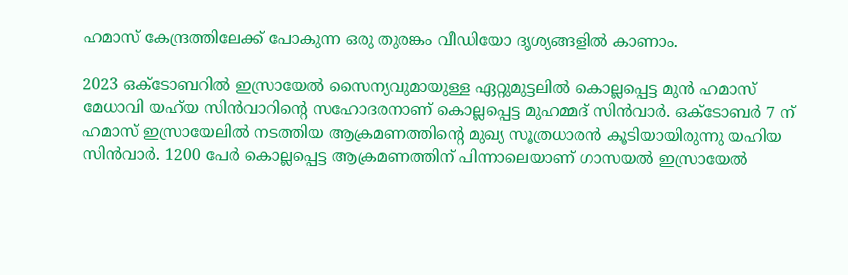ഹമാസ് കേന്ദ്രത്തിലേക്ക് പോകുന്ന ഒരു തുരങ്കം വീഡിയോ ദൃശ്യങ്ങളിൽ കാണാം.

2023 ഒക്ടോബറിൽ ഇസ്രായേൽ സൈന്യവുമായുള്ള ഏറ്റുമുട്ടലിൽ കൊല്ലപ്പെട്ട മുൻ ഹമാസ് മേധാവി യഹ്‌യ സിൻവാറിന്റെ സഹോദരനാണ് കൊല്ലപ്പെട്ട മുഹമ്മദ് സിൻവാർ. ഒക്ടോബർ 7 ന് ഹമാസ് ഇസ്രായേലിൽ നടത്തിയ ആക്രമണത്തിന്റെ മുഖ്യ സൂത്രധാരൻ കൂടിയായിരുന്നു യഹിയ സിൻവാർ. 1200 പേർ കൊല്ലപ്പെട്ട ആക്രമണത്തിന് പിന്നാലെയാണ് ഗാസയൽ ഇസ്രായേൽ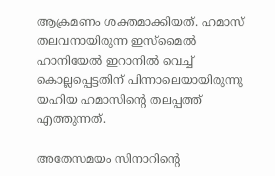ആക്രമണം ശക്തമാക്കിയത്. ഹമാസ് തലവനായിരുന്ന ഇസ്മൈൽ ഹാനിയേൽ ഇറാനിൽ വെച്ച് കൊല്ലപ്പെട്ടതിന് പിന്നാലെയായിരുന്നു യഹിയ ഹമാസിന്റെ തലപ്പത്ത് എത്തുന്നത്.

അതേസമയം സിനാറിന്റെ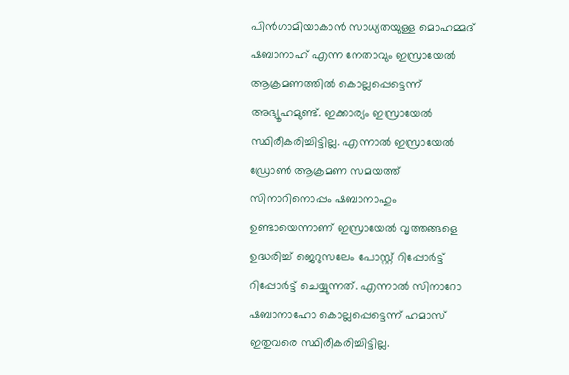പിൻഗാമിയാകാൻ സാധ്യതയുള്ള മൊഹമ്മദ് ഷബാനാഹ് എന്ന നേതാവും ഇസ്രായേൽ ആക്രമണത്തിൽ കൊല്ലപ്പെട്ടെന്ന് അഭ്യൂഹമുണ്ട്. ഇക്കാര്യം ഇസ്രായേൽ സ്ഥിരീകരിച്ചിട്ടില്ല. എന്നാൽ ഇസ്രായേൽ ഡ്രോൺ ആക്രമണ സമയത്ത് സിനാറിനൊപ്പം ഷബാനാഹും ഉണ്ടായെന്നാണ് ഇസ്രായേൽ വൃത്തങ്ങളെ ഉദ്ധരിച്ച് ജെറുസലേം പോസ്റ്റ് റിപ്പോർട്ട് റിപ്പോർട്ട് ചെയ്യുന്നത്. എന്നാൽ സിനാറോ ഷബാനാഹോ കൊല്ലപ്പെട്ടെന്ന് ഹമാസ് ഇതുവരെ സ്ഥിരീകരിച്ചിട്ടില്ല.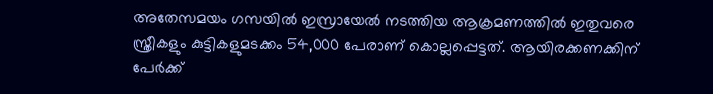അതേസമയം ഗസയിൽ ഇസ്രായേൽ നടത്തിയ ആക്രമണത്തിൽ ഇതുവരെ സ്ത്രീകളും കുട്ടികളുമടക്കം 54,000 പേരാണ് കൊല്ലപ്പെട്ടത്. ആയിരക്കണക്കിന് പേർക്ക്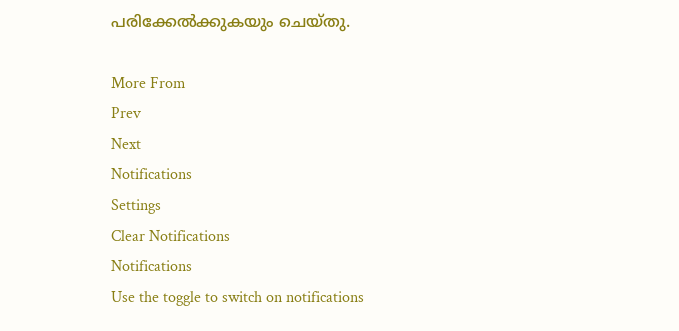പരിക്കേൽക്കുകയും ചെയ്തു.

More From
Prev
Next
Notifications
Settings
Clear Notifications
Notifications
Use the toggle to switch on notifications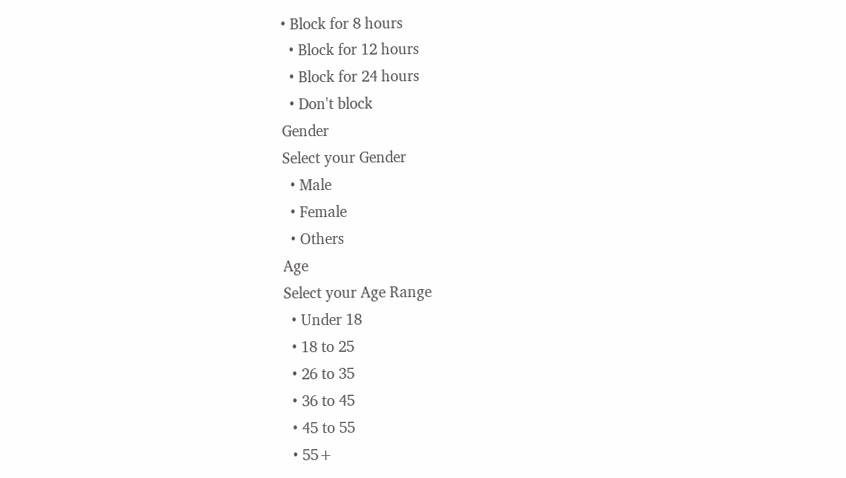• Block for 8 hours
  • Block for 12 hours
  • Block for 24 hours
  • Don't block
Gender
Select your Gender
  • Male
  • Female
  • Others
Age
Select your Age Range
  • Under 18
  • 18 to 25
  • 26 to 35
  • 36 to 45
  • 45 to 55
  • 55+